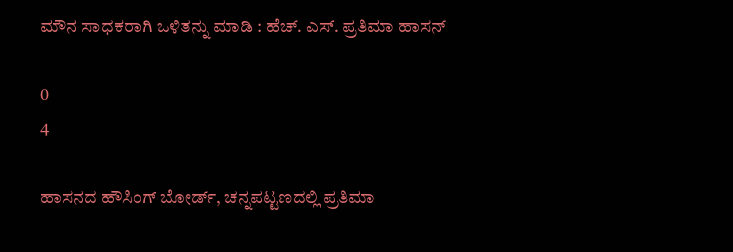ಮೌನ ಸಾಧಕರಾಗಿ ಒಳಿತನ್ನು ಮಾಡಿ : ಹೆಚ್. ಎಸ್. ಪ್ರತಿಮಾ ಹಾಸನ್

0
4

ಹಾಸನದ ಹೌಸಿಂಗ್ ಬೋರ್ಡ್, ಚನ್ನಪಟ್ಟಣದಲ್ಲಿ ಪ್ರತಿಮಾ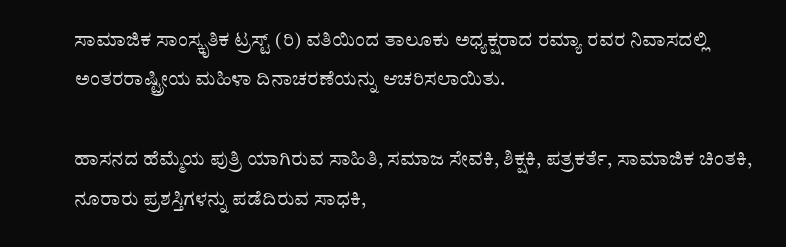ಸಾಮಾಜಿಕ ಸಾಂಸ್ಕೃತಿಕ ಟ್ರಸ್ಟ್ (ರಿ) ವತಿಯಿಂದ ತಾಲೂಕು ಅಧ್ಯಕ್ಷರಾದ ರಮ್ಯಾ ರವರ ನಿವಾಸದಲ್ಲಿ ಅಂತರರಾಷ್ಟ್ರೀಯ ಮಹಿಳಾ ದಿನಾಚರಣೆಯನ್ನು ಆಚರಿಸಲಾಯಿತು.

ಹಾಸನದ ಹೆಮ್ಮೆಯ ಪುತ್ರಿ ಯಾಗಿರುವ ಸಾಹಿತಿ, ಸಮಾಜ ಸೇವಕಿ, ಶಿಕ್ಷಕಿ, ಪತ್ರಕರ್ತೆ, ಸಾಮಾಜಿಕ ಚಿಂತಕಿ, ನೂರಾರು ಪ್ರಶಸ್ತಿಗಳನ್ನು ಪಡೆದಿರುವ ಸಾಧಕಿ,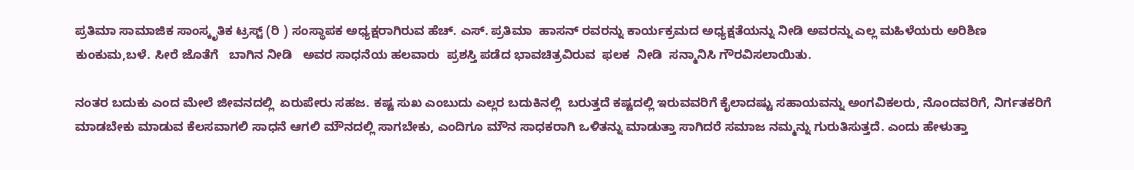ಪ್ರತಿಮಾ ಸಾಮಾಜಿಕ ಸಾಂಸ್ಕೃತಿಕ ಟ್ರಸ್ಟ್ (ರಿ ) ಸಂಸ್ಥಾಪಕ ಅಧ್ಯಕ್ಷರಾಗಿರುವ ಹೆಚ್. ಎಸ್. ಪ್ರತಿಮಾ  ಹಾಸನ್ ರವರನ್ನು ಕಾರ್ಯಕ್ರಮದ ಅಧ್ಯಕ್ಷತೆಯನ್ನು ನೀಡಿ ಅವರನ್ನು ಎಲ್ಲ ಮಹಿಳೆಯರು ಅರಿಶಿಣ ಕುಂಕುಮ,ಬಳೆ. ಸೀರೆ ಜೊತೆಗೆ   ಬಾಗಿನ ನೀಡಿ   ಅವರ ಸಾಧನೆಯ ಹಲವಾರು  ಪ್ರಶಸ್ತಿ ಪಡೆದ ಭಾವಚಿತ್ರವಿರುವ  ಫಲಕ  ನೀಡಿ  ಸನ್ಮಾನಿಸಿ ಗೌರವಿಸಲಾಯಿತು.

ನಂತರ ಬದುಕು ಎಂದ ಮೇಲೆ ಜೀವನದಲ್ಲಿ  ಏರುಪೇರು ಸಹಜ. ಕಷ್ಟ ಸುಖ ಎಂಬುದು ಎಲ್ಲರ ಬದುಕಿನಲ್ಲಿ  ಬರುತ್ತದೆ ಕಷ್ಟದಲ್ಲಿ ಇರುವವರಿಗೆ ಕೈಲಾದಷ್ಟು ಸಹಾಯವನ್ನು ಅಂಗವಿಕಲರು, ನೊಂದವರಿಗೆ, ನಿರ್ಗತಕರಿಗೆ ಮಾಡಬೇಕು ಮಾಡುವ ಕೆಲಸವಾಗಲಿ ಸಾಧನೆ ಆಗಲಿ ಮೌನದಲ್ಲಿ ಸಾಗಬೇಕು, ಎಂದಿಗೂ ಮೌನ ಸಾಧಕರಾಗಿ ಒಳಿತನ್ನು ಮಾಡುತ್ತಾ ಸಾಗಿದರೆ ಸಮಾಜ ನಮ್ಮನ್ನು ಗುರುತಿಸುತ್ತದೆ. ಎಂದು ಹೇಳುತ್ತಾ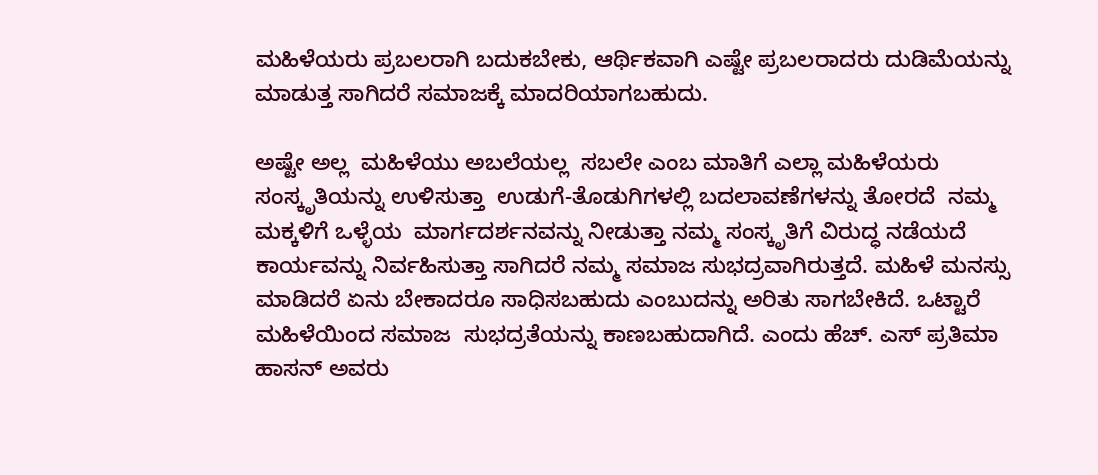ಮಹಿಳೆಯರು ಪ್ರಬಲರಾಗಿ ಬದುಕಬೇಕು, ಆರ್ಥಿಕವಾಗಿ ಎಷ್ಟೇ ಪ್ರಬಲರಾದರು ದುಡಿಮೆಯನ್ನು ಮಾಡುತ್ತ ಸಾಗಿದರೆ ಸಮಾಜಕ್ಕೆ ಮಾದರಿಯಾಗಬಹುದು.

ಅಷ್ಟೇ ಅಲ್ಲ  ಮಹಿಳೆಯು ಅಬಲೆಯಲ್ಲ  ಸಬಲೇ ಎಂಬ ಮಾತಿಗೆ ಎಲ್ಲಾ ಮಹಿಳೆಯರು  ಸಂಸ್ಕೃತಿಯನ್ನು ಉಳಿಸುತ್ತಾ  ಉಡುಗೆ-ತೊಡುಗಿಗಳಲ್ಲಿ ಬದಲಾವಣೆಗಳನ್ನು ತೋರದೆ  ನಮ್ಮ ಮಕ್ಕಳಿಗೆ ಒಳ್ಳೆಯ  ಮಾರ್ಗದರ್ಶನವನ್ನು ನೀಡುತ್ತಾ ನಮ್ಮ ಸಂಸ್ಕೃತಿಗೆ ವಿರುದ್ಧ ನಡೆಯದೆ  ಕಾರ್ಯವನ್ನು ನಿರ್ವಹಿಸುತ್ತಾ ಸಾಗಿದರೆ ನಮ್ಮ ಸಮಾಜ ಸುಭದ್ರವಾಗಿರುತ್ತದೆ. ಮಹಿಳೆ ಮನಸ್ಸು ಮಾಡಿದರೆ ಏನು ಬೇಕಾದರೂ ಸಾಧಿಸಬಹುದು ಎಂಬುದನ್ನು ಅರಿತು ಸಾಗಬೇಕಿದೆ. ಒಟ್ಟಾರೆ ಮಹಿಳೆಯಿಂದ ಸಮಾಜ  ಸುಭದ್ರತೆಯನ್ನು ಕಾಣಬಹುದಾಗಿದೆ. ಎಂದು ಹೆಚ್. ಎಸ್ ಪ್ರತಿಮಾ ಹಾಸನ್ ಅವರು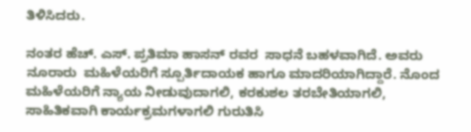ತಿಳಿಸಿದರು.

ನಂತರ ಹೆಚ್. ಎಸ್. ಪ್ರತಿಮಾ ಹಾಸನ್ ರವರ  ಸಾಧನೆ ಬಹಳವಾಗಿದೆ. ಅವರು ನೂರಾರು  ಮಹಿಳೆಯರಿಗೆ ಸ್ಪೂರ್ತಿದಾಯಕ ಹಾಗೂ ಮಾದರಿಯಾಗಿದ್ದಾರೆ. ನೊಂದ ಮಹಿಳೆಯರಿಗೆ ನ್ಯಾಯ ನೀಡುವುದಾಗಲಿ, ಕರಕುಶಲ ತರಬೇತಿಯಾಗಲಿ, ಸಾಹಿತಿಕವಾಗಿ ಕಾರ್ಯಕ್ರಮಗಳಾಗಲಿ ಗುರುತಿಸಿ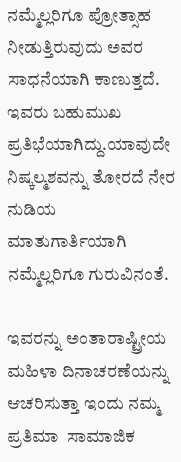ನಮ್ಮೆಲ್ಲರಿಗೂ ಪ್ರೋತ್ಸಾಹ ನೀಡುತ್ತಿರುವುದು ಅವರ ಸಾಧನೆಯಾಗಿ ಕಾಣುತ್ತದೆ. ಇವರು ಬಹುಮುಖ ಪ್ರತಿಭೆಯಾಗಿದ್ದು.ಯಾವುದೇ ನಿಷ್ಕಲ್ಮಶವನ್ನು ತೋರದೆ ನೇರ ನುಡಿಯ ಮಾತುಗಾರ್ತಿಯಾಗಿ ನಮ್ಮೆಲ್ಲರಿಗೂ ಗುರುವಿನಂತೆ.

ಇವರನ್ನು ಅಂತಾರಾಷ್ಟ್ರೀಯ ಮಹಿಳಾ ದಿನಾಚರಣೆಯನ್ನು ಆಚರಿಸುತ್ತಾ ಇಂದು ನಮ್ಮ  ಪ್ರತಿಮಾ  ಸಾಮಾಜಿಕ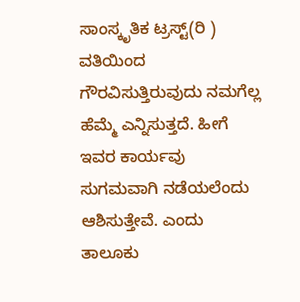ಸಾಂಸ್ಕೃತಿಕ ಟ್ರಸ್ಟ್(ರಿ ) ವತಿಯಿಂದ ಗೌರವಿಸುತ್ತಿರುವುದು ನಮಗೆಲ್ಲ ಹೆಮ್ಮೆ ಎನ್ನಿಸುತ್ತದೆ. ಹೀಗೆ ಇವರ ಕಾರ್ಯವು ಸುಗಮವಾಗಿ ನಡೆಯಲೆಂದು ಆಶಿಸುತ್ತೇವೆ. ಎಂದು ತಾಲೂಕು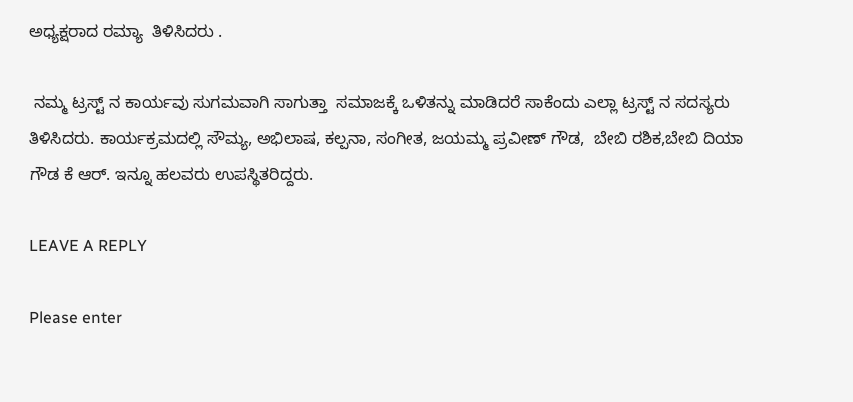ಅಧ್ಯಕ್ಷರಾದ ರಮ್ಯಾ  ತಿಳಿಸಿದರು .

 ನಮ್ಮ ಟ್ರಸ್ಟ್ ನ ಕಾರ್ಯವು ಸುಗಮವಾಗಿ ಸಾಗುತ್ತಾ  ಸಮಾಜಕ್ಕೆ ಒಳಿತನ್ನು ಮಾಡಿದರೆ ಸಾಕೆಂದು ಎಲ್ಲಾ ಟ್ರಸ್ಟ್ ನ ಸದಸ್ಯರು  ತಿಳಿಸಿದರು. ಕಾರ್ಯಕ್ರಮದಲ್ಲಿ ಸೌಮ್ಯ, ಅಭಿಲಾಷ, ಕಲ್ಪನಾ, ಸಂಗೀತ, ಜಯಮ್ಮ ಪ್ರವೀಣ್ ಗೌಡ,  ಬೇಬಿ ರಶಿಕ,ಬೇಬಿ ದಿಯಾ ಗೌಡ ಕೆ ಆರ್. ಇನ್ನೂ ಹಲವರು ಉಪಸ್ಥಿತರಿದ್ದರು.

LEAVE A REPLY

Please enter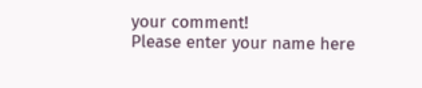your comment!
Please enter your name here